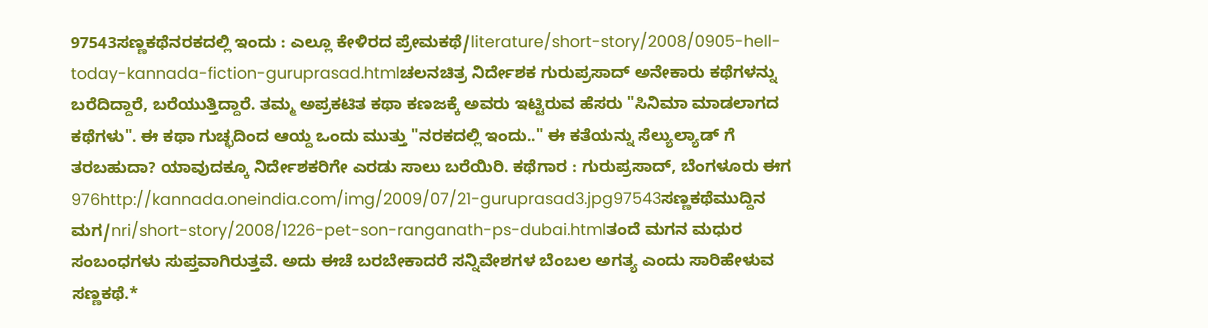97543ಸಣ್ಣಕಥೆನರಕದಲ್ಲಿ ಇಂದು : ಎಲ್ಲೂ ಕೇಳಿರದ ಪ್ರೇಮಕಥೆ/literature/short-story/2008/0905-hell-today-kannada-fiction-guruprasad.htmlಚಲನಚಿತ್ರ ನಿರ್ದೇಶಕ ಗುರುಪ್ರಸಾದ್ ಅನೇಕಾರು ಕಥೆಗಳನ್ನು ಬರೆದಿದ್ದಾರೆ, ಬರೆಯುತ್ತಿದ್ದಾರೆ. ತಮ್ಮ ಅಪ್ರಕಟಿತ ಕಥಾ ಕಣಜಕ್ಕೆ ಅವರು ಇಟ್ಟಿರುವ ಹೆಸರು "ಸಿನಿಮಾ ಮಾಡಲಾಗದ ಕಥೆಗಳು". ಈ ಕಥಾ ಗುಚ್ಛದಿಂದ ಆಯ್ದ ಒಂದು ಮುತ್ತು "ನರಕದಲ್ಲಿ ಇಂದು.." ಈ ಕತೆಯನ್ನು ಸೆಲ್ಯುಲ್ಯಾಡ್ ಗೆ ತರಬಹುದಾ? ಯಾವುದಕ್ಕೂ ನಿರ್ದೇಶಕರಿಗೇ ಎರಡು ಸಾಲು ಬರೆಯಿರಿ. ಕಥೆಗಾರ : ಗುರುಪ್ರಸಾದ್, ಬೆಂಗಳೂರು ಈಗ 976http://kannada.oneindia.com/img/2009/07/21-guruprasad3.jpg97543ಸಣ್ಣಕಥೆಮುದ್ದಿನ ಮಗ/nri/short-story/2008/1226-pet-son-ranganath-ps-dubai.htmlತಂದೆ ಮಗನ ಮಧುರ ಸಂಬಂಧಗಳು ಸುಪ್ತವಾಗಿರುತ್ತವೆ. ಅದು ಈಚೆ ಬರಬೇಕಾದರೆ ಸನ್ನಿವೇಶಗಳ ಬೆಂಬಲ ಅಗತ್ಯ ಎಂದು ಸಾರಿಹೇಳುವ ಸಣ್ಣಕಥೆ.*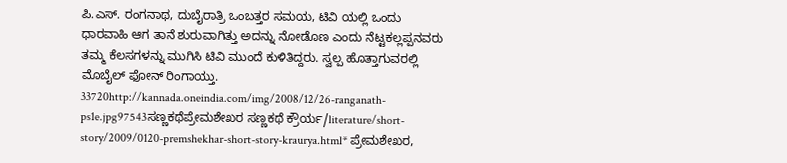ಪಿ.ಎಸ್. ರಂಗನಾಥ, ದುಬೈರಾತ್ರಿ ಒಂಬತ್ತರ ಸಮಯ, ಟಿವಿ ಯಲ್ಲಿ ಒಂದು ಧಾರವಾಹಿ ಆಗ ತಾನೆ ಶುರುವಾಗಿತ್ತು ಅದನ್ನು ನೋಡೊಣ ಎಂದು ನೆಟ್ಟಕಲ್ಲಪ್ಪನವರು ತಮ್ಮ ಕೆಲಸಗಳನ್ನು ಮುಗಿಸಿ ಟಿವಿ ಮುಂದೆ ಕುಳಿತಿದ್ದರು. ಸ್ವಲ್ಪ ಹೊತ್ತಾಗುವರಲ್ಲಿ ಮೊಬೈಲ್ ಫೋನ್ ರಿಂಗಾಯ್ತು. 33720http://kannada.oneindia.com/img/2008/12/26-ranganath-ps1e.jpg97543ಸಣ್ಣಕಥೆಪ್ರೇಮಶೇಖರ ಸಣ್ಣಕಥೆ ಕ್ರೌರ್ಯ/literature/short-story/2009/0120-premshekhar-short-story-kraurya.html* ಪ್ರೇಮಶೇಖರ,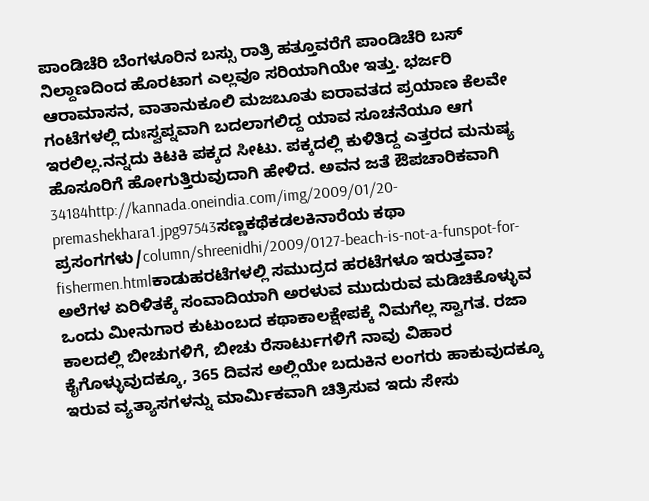ಪಾಂಡಿಚೆರಿ ಬೆಂಗಳೂರಿನ ಬಸ್ಸು ರಾತ್ರಿ ಹತ್ತೂವರೆಗೆ ಪಾಂಡಿಚೆರಿ ಬಸ್ ನಿಲ್ದಾಣದಿಂದ ಹೊರಟಾಗ ಎಲ್ಲವೂ ಸರಿಯಾಗಿಯೇ ಇತ್ತು. ಭರ್ಜರಿ ಆರಾಮಾಸನ, ವಾತಾನುಕೂಲಿ ಮಜಬೂತು ಐರಾವತದ ಪ್ರಯಾಣ ಕೆಲವೇ ಗಂಟೆಗಳಲ್ಲಿ ದುಃಸ್ವಪ್ನವಾಗಿ ಬದಲಾಗಲಿದ್ದ ಯಾವ ಸೂಚನೆಯೂ ಆಗ ಇರಲಿಲ್ಲ.ನನ್ನದು ಕಿಟಕಿ ಪಕ್ಕದ ಸೀಟು. ಪಕ್ಕದಲ್ಲಿ ಕುಳಿತಿದ್ದ ಎತ್ತರದ ಮನುಷ್ಯ ಹೊಸೂರಿಗೆ ಹೋಗುತ್ತಿರುವುದಾಗಿ ಹೇಳಿದ. ಅವನ ಜತೆ ಔಪಚಾರಿಕವಾಗಿ 34184http://kannada.oneindia.com/img/2009/01/20-premashekhara1.jpg97543ಸಣ್ಣಕಥೆಕಡಲಕಿನಾರೆಯ ಕಥಾ ಪ್ರಸಂಗಗಳು/column/shreenidhi/2009/0127-beach-is-not-a-funspot-for-fishermen.htmlಕಾಡುಹರಟೆಗಳಲ್ಲಿ ಸಮುದ್ರದ ಹರಟೆಗಳೂ ಇರುತ್ತವಾ? ಅಲೆಗಳ ಏರಿಳಿತಕ್ಕೆ ಸಂವಾದಿಯಾಗಿ ಅರಳುವ ಮುದುರುವ ಮಡಿಚಿಕೊಳ್ಳುವ ಒಂದು ಮೀನುಗಾರ ಕುಟುಂಬದ ಕಥಾಕಾಲಕ್ಷೇಪಕ್ಕೆ ನಿಮಗೆಲ್ಲ ಸ್ವಾಗತ. ರಜಾ ಕಾಲದಲ್ಲಿ ಬೀಚುಗಳಿಗೆ, ಬೀಚು ರೆಸಾರ್ಟುಗಳಿಗೆ ನಾವು ವಿಹಾರ ಕೈಗೊಳ್ಳುವುದಕ್ಕೂ, 365 ದಿವಸ ಅಲ್ಲಿಯೇ ಬದುಕಿನ ಲಂಗರು ಹಾಕುವುದಕ್ಕೂ ಇರುವ ವ್ಯತ್ಯಾಸಗಳನ್ನು ಮಾರ್ಮಿಕವಾಗಿ ಚಿತ್ರಿಸುವ ಇದು ಸೇಸು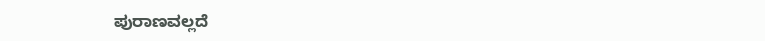ಪುರಾಣವಲ್ಲದೆ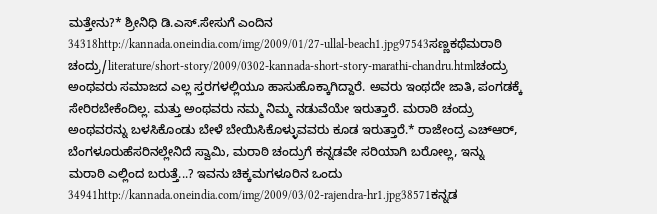ಮತ್ತೇನು?* ಶ್ರೀನಿಧಿ ಡಿ.ಎಸ್.ಸೇಸುಗೆ ಎಂದಿನ 34318http://kannada.oneindia.com/img/2009/01/27-ullal-beach1.jpg97543ಸಣ್ಣಕಥೆಮರಾಠಿ ಚಂದ್ರು/literature/short-story/2009/0302-kannada-short-story-marathi-chandru.htmlಚಂದ್ರು ಅಂಥವರು ಸಮಾಜದ ಎಲ್ಲ ಸ್ತರಗಳಲ್ಲಿಯೂ ಹಾಸುಹೊಕ್ಕಾಗಿದ್ದಾರೆ. ಅವರು ಇಂಥದೇ ಜಾತಿ, ಪಂಗಡಕ್ಕೆ ಸೇರಿರಬೇಕೆಂದಿಲ್ಲ. ಮತ್ತು ಅಂಥವರು ನಮ್ಮ ನಿಮ್ಮ ನಡುವೆಯೇ ಇರುತ್ತಾರೆ. ಮರಾಠಿ ಚಂದ್ರು ಅಂಥವರನ್ನು ಬಳಸಿಕೊಂಡು ಬೇಳೆ ಬೇಯಿಸಿಕೊಳ್ಳುವವರು ಕೂಡ ಇರುತ್ತಾರೆ.* ರಾಜೇಂದ್ರ ಎಚ್ಆರ್, ಬೆಂಗಳೂರುಹೆಸರಿನಲ್ಲೇನಿದೆ ಸ್ವಾಮಿ, ಮರಾಠಿ ಚಂದ್ರುಗೆ ಕನ್ನಡವೇ ಸರಿಯಾಗಿ ಬರೋಲ್ಲ, ಇನ್ನು ಮರಾಠಿ ಎಲ್ಲಿಂದ ಬರುತ್ತೆ...? ಇವನು ಚಿಕ್ಕಮಗಳೂರಿನ ಒಂದು 34941http://kannada.oneindia.com/img/2009/03/02-rajendra-hr1.jpg38571ಕನ್ನಡ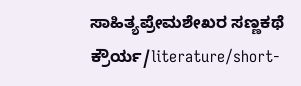ಸಾಹಿತ್ಯಪ್ರೇಮಶೇಖರ ಸಣ್ಣಕಥೆ ಕ್ರೌರ್ಯ/literature/short-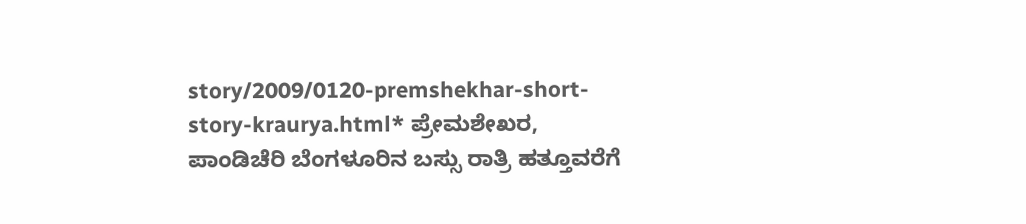story/2009/0120-premshekhar-short-story-kraurya.html* ಪ್ರೇಮಶೇಖರ, ಪಾಂಡಿಚೆರಿ ಬೆಂಗಳೂರಿನ ಬಸ್ಸು ರಾತ್ರಿ ಹತ್ತೂವರೆಗೆ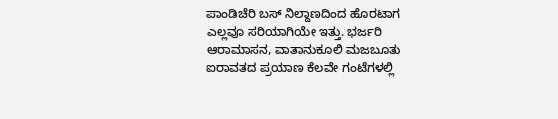ಪಾಂಡಿಚೆರಿ ಬಸ್ ನಿಲ್ದಾಣದಿಂದ ಹೊರಟಾಗ ಎಲ್ಲವೂ ಸರಿಯಾಗಿಯೇ ಇತ್ತು. ಭರ್ಜರಿ ಆರಾಮಾಸನ, ವಾತಾನುಕೂಲಿ ಮಜಬೂತು ಐರಾವತದ ಪ್ರಯಾಣ ಕೆಲವೇ ಗಂಟೆಗಳಲ್ಲಿ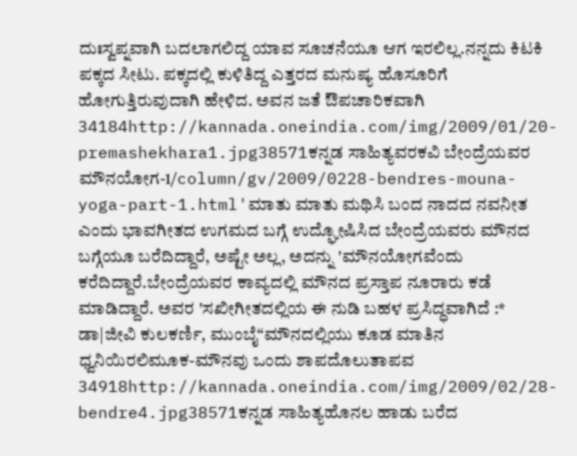ದುಃಸ್ವಪ್ನವಾಗಿ ಬದಲಾಗಲಿದ್ದ ಯಾವ ಸೂಚನೆಯೂ ಆಗ ಇರಲಿಲ್ಲ.ನನ್ನದು ಕಿಟಕಿ ಪಕ್ಕದ ಸೀಟು. ಪಕ್ಕದಲ್ಲಿ ಕುಳಿತಿದ್ದ ಎತ್ತರದ ಮನುಷ್ಯ ಹೊಸೂರಿಗೆ ಹೋಗುತ್ತಿರುವುದಾಗಿ ಹೇಳಿದ. ಅವನ ಜತೆ ಔಪಚಾರಿಕವಾಗಿ 34184http://kannada.oneindia.com/img/2009/01/20-premashekhara1.jpg38571ಕನ್ನಡ ಸಾಹಿತ್ಯವರಕವಿ ಬೇಂದ್ರೆಯವರ ಮೌನಯೋಗ-1/column/gv/2009/0228-bendres-mouna-yoga-part-1.html'ಮಾತು ಮಾತು ಮಥಿಸಿ ಬಂದ ನಾದದ ನವನೀತ ಎಂದು ಭಾವಗೀತದ ಉಗಮದ ಬಗ್ಗೆ ಉದ್ಘೋಷಿಸಿದ ಬೇಂದ್ರೆಯವರು ಮೌನದ ಬಗ್ಗೆಯೂ ಬರೆದಿದ್ದಾರೆ, ಅಷ್ಟೇ ಅಲ್ಲ, ಅದನ್ನು 'ಮೌನಯೋಗವೆಂದು ಕರೆದಿದ್ದಾರೆ.ಬೇಂದ್ರೆಯವರ ಕಾವ್ಯದಲ್ಲಿ ಮೌನದ ಪ್ರಸ್ತಾಪ ನೂರಾರು ಕಡೆ ಮಾಡಿದ್ದಾರೆ. ಅವರ 'ಸಖೀಗೀತದಲ್ಲಿಯ ಈ ನುಡಿ ಬಹಳ ಪ್ರಸಿದ್ಧವಾಗಿದೆ :* ಡಾ|ಜೀವಿ ಕುಲಕರ್ಣಿ, ಮುಂಬೈ“ಮೌನದಲ್ಲಿಯು ಕೂಡ ಮಾತಿನ ಧ್ವನಿಯಿರಲಿಮೂಕ-ಮೌನವು ಒಂದು ಶಾಪದೊಲುತಾಪವ 34918http://kannada.oneindia.com/img/2009/02/28-bendre4.jpg38571ಕನ್ನಡ ಸಾಹಿತ್ಯಹೊನಲ ಹಾಡು ಬರೆದ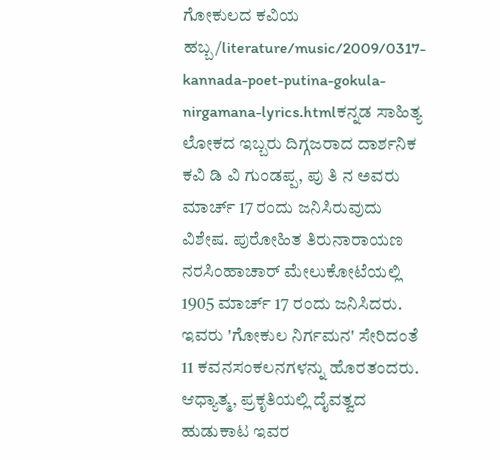ಗೋಕುಲದ ಕವಿಯ ಹಬ್ಬ/literature/music/2009/0317-kannada-poet-putina-gokula-nirgamana-lyrics.htmlಕನ್ನಡ ಸಾಹಿತ್ಯ ಲೋಕದ ಇಬ್ಬರು ದಿಗ್ಗಜರಾದ ದಾರ್ಶನಿಕ ಕವಿ ಡಿ ವಿ ಗುಂಡಪ್ಪ, ಪು ತಿ ನ ಅವರು ಮಾರ್ಚ್ 17 ರಂದು ಜನಿಸಿರುವುದು ವಿಶೇಷ. ಪುರೋಹಿತ ತಿರುನಾರಾಯಣ ನರಸಿಂಹಾಚಾರ್ ಮೇಲುಕೋಟೆಯಲ್ಲಿ 1905 ಮಾರ್ಚ್ 17 ರಂದು ಜನಿಸಿದರು. ಇವರು 'ಗೋಕುಲ ನಿರ್ಗಮನ' ಸೇರಿದಂತೆ 11 ಕವನಸಂಕಲನಗಳನ್ನು ಹೊರತಂದರು. ಆಧ್ಯಾತ್ಮ, ಪ್ರಕೃತಿಯಲ್ಲಿ ದೈವತ್ವದ ಹುಡುಕಾಟ ಇವರ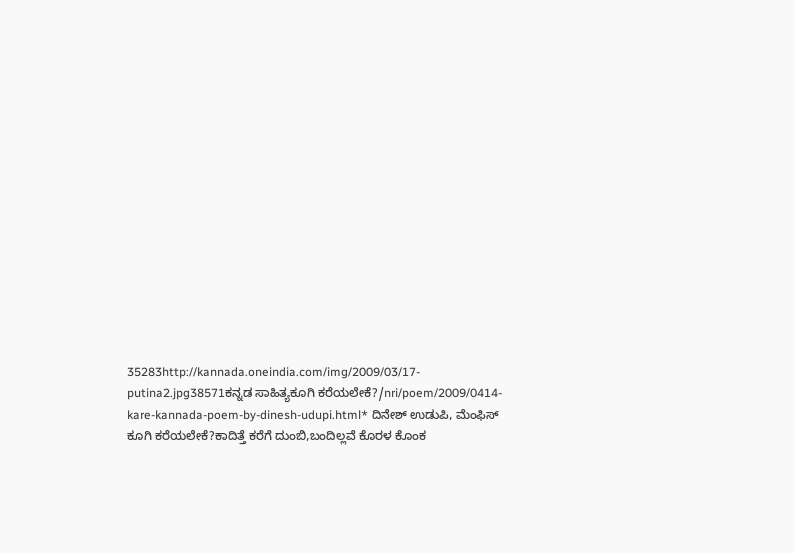35283http://kannada.oneindia.com/img/2009/03/17-putina2.jpg38571ಕನ್ನಡ ಸಾಹಿತ್ಯಕೂಗಿ ಕರೆಯಲೇಕೆ?/nri/poem/2009/0414-kare-kannada-poem-by-dinesh-udupi.html* ದಿನೇಶ್ ಉಡುಪಿ, ಮೆಂಫಿಸ್ ಕೂಗಿ ಕರೆಯಲೇಕೆ?ಕಾದಿತ್ತೆ ಕರೆಗೆ ದುಂಬಿ,ಬಂದಿಲ್ಲವೆ ಕೊರಳ ಕೊಂಕ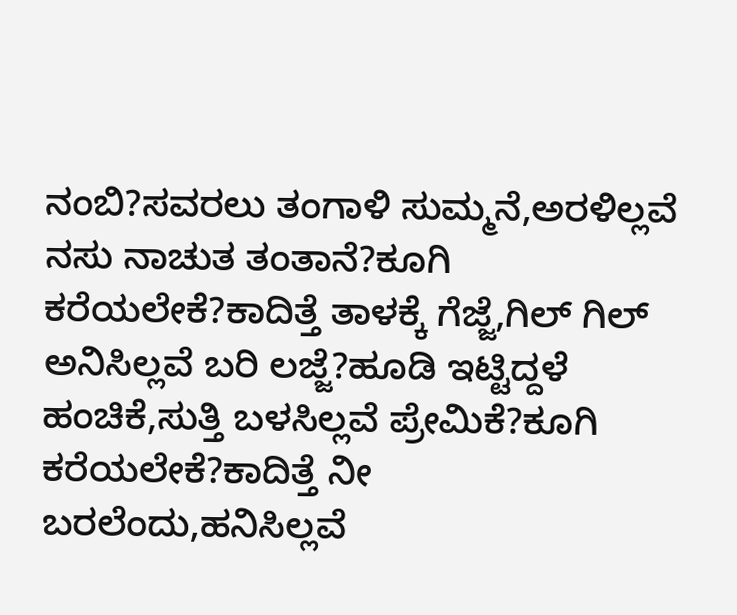ನಂಬಿ?ಸವರಲು ತಂಗಾಳಿ ಸುಮ್ಮನೆ,ಅರಳಿಲ್ಲವೆ ನಸು ನಾಚುತ ತಂತಾನೆ?ಕೂಗಿ ಕರೆಯಲೇಕೆ?ಕಾದಿತ್ತೆ ತಾಳಕ್ಕೆ ಗೆಜ್ಜೆ,ಗಿಲ್ ಗಿಲ್ ಅನಿಸಿಲ್ಲವೆ ಬರಿ ಲಜ್ಜೆ?ಹೂಡಿ ಇಟ್ಟಿದ್ದಳೆ ಹಂಚಿಕೆ,ಸುತ್ತಿ ಬಳಸಿಲ್ಲವೆ ಪ್ರೇಮಿಕೆ?ಕೂಗಿ ಕರೆಯಲೇಕೆ?ಕಾದಿತ್ತೆ ನೀ ಬರಲೆಂದು,ಹನಿಸಿಲ್ಲವೆ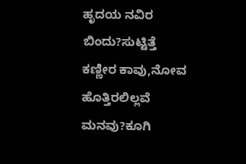ಹೃದಯ ನವಿರ ಬಿಂದು?ಸುಟ್ಟಿತ್ತೆ ಕಣ್ಣೀರ ಕಾವು,ನೋವ ಹೊತ್ತಿರಲಿಲ್ಲವೆ ಮನವು?ಕೂಗಿ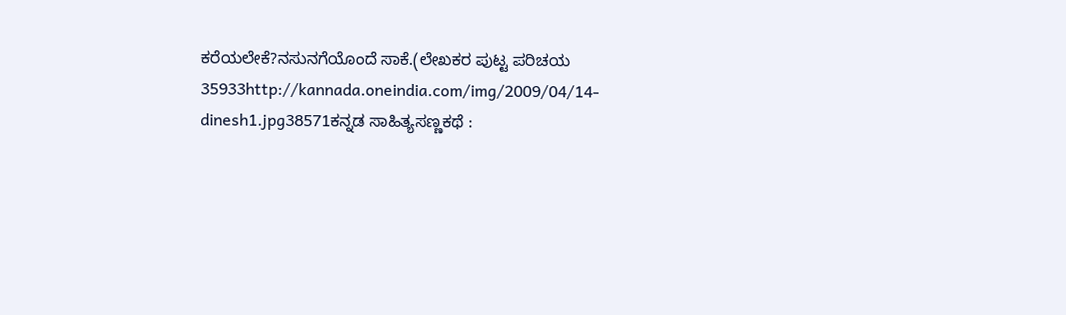ಕರೆಯಲೇಕೆ?ನಸುನಗೆಯೊಂದೆ ಸಾಕೆ.(ಲೇಖಕರ ಪುಟ್ಟ ಪರಿಚಯ 35933http://kannada.oneindia.com/img/2009/04/14-dinesh1.jpg38571ಕನ್ನಡ ಸಾಹಿತ್ಯಸಣ್ಣಕಥೆ :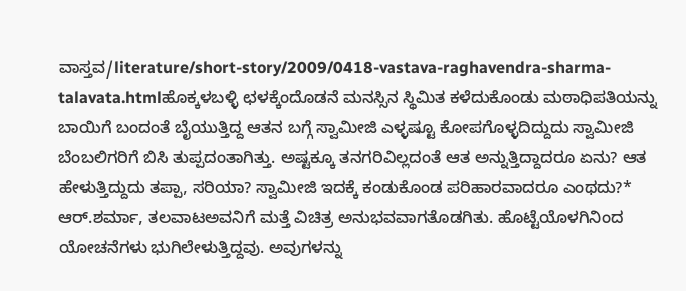ವಾಸ್ತವ/literature/short-story/2009/0418-vastava-raghavendra-sharma-talavata.htmlಹೊಕ್ಕಳಬಳ್ಳಿ ಛಳಕ್ಕೆಂದೊಡನೆ ಮನಸ್ಸಿನ ಸ್ಥಿಮಿತ ಕಳೆದುಕೊಂಡು ಮಠಾಧಿಪತಿಯನ್ನು ಬಾಯಿಗೆ ಬಂದಂತೆ ಬೈಯುತ್ತಿದ್ದ ಆತನ ಬಗ್ಗೆ ಸ್ವಾಮೀಜಿ ಎಳ್ಳಷ್ಟೂ ಕೋಪಗೊಳ್ಳದಿದ್ದುದು ಸ್ವಾಮೀಜಿ ಬೆಂಬಲಿಗರಿಗೆ ಬಿಸಿ ತುಪ್ಪದಂತಾಗಿತ್ತು. ಅಷ್ಟಕ್ಕೂ ತನಗರಿವಿಲ್ಲದಂತೆ ಆತ ಅನ್ನುತ್ತಿದ್ದಾದರೂ ಏನು? ಆತ ಹೇಳುತ್ತಿದ್ದುದು ತಪ್ಪಾ, ಸರಿಯಾ? ಸ್ವಾಮೀಜಿ ಇದಕ್ಕೆ ಕಂಡುಕೊಂಡ ಪರಿಹಾರವಾದರೂ ಎಂಥದು?* ಆರ್.ಶರ್ಮಾ, ತಲವಾಟಅವನಿಗೆ ಮತ್ತೆ ವಿಚಿತ್ರ ಅನುಭವವಾಗತೊಡಗಿತು. ಹೊಟ್ಟೆಯೊಳಗಿನಿಂದ ಯೋಚನೆಗಳು ಭುಗಿಲೇಳುತ್ತಿದ್ದವು. ಅವುಗಳನ್ನು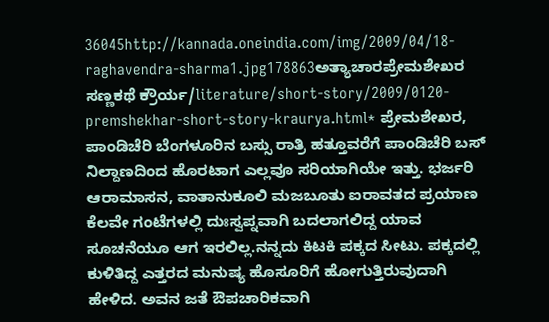36045http://kannada.oneindia.com/img/2009/04/18-raghavendra-sharma1.jpg178863ಅತ್ಯಾಚಾರಪ್ರೇಮಶೇಖರ ಸಣ್ಣಕಥೆ ಕ್ರೌರ್ಯ/literature/short-story/2009/0120-premshekhar-short-story-kraurya.html* ಪ್ರೇಮಶೇಖರ, ಪಾಂಡಿಚೆರಿ ಬೆಂಗಳೂರಿನ ಬಸ್ಸು ರಾತ್ರಿ ಹತ್ತೂವರೆಗೆ ಪಾಂಡಿಚೆರಿ ಬಸ್ ನಿಲ್ದಾಣದಿಂದ ಹೊರಟಾಗ ಎಲ್ಲವೂ ಸರಿಯಾಗಿಯೇ ಇತ್ತು. ಭರ್ಜರಿ ಆರಾಮಾಸನ, ವಾತಾನುಕೂಲಿ ಮಜಬೂತು ಐರಾವತದ ಪ್ರಯಾಣ ಕೆಲವೇ ಗಂಟೆಗಳಲ್ಲಿ ದುಃಸ್ವಪ್ನವಾಗಿ ಬದಲಾಗಲಿದ್ದ ಯಾವ ಸೂಚನೆಯೂ ಆಗ ಇರಲಿಲ್ಲ.ನನ್ನದು ಕಿಟಕಿ ಪಕ್ಕದ ಸೀಟು. ಪಕ್ಕದಲ್ಲಿ ಕುಳಿತಿದ್ದ ಎತ್ತರದ ಮನುಷ್ಯ ಹೊಸೂರಿಗೆ ಹೋಗುತ್ತಿರುವುದಾಗಿ ಹೇಳಿದ. ಅವನ ಜತೆ ಔಪಚಾರಿಕವಾಗಿ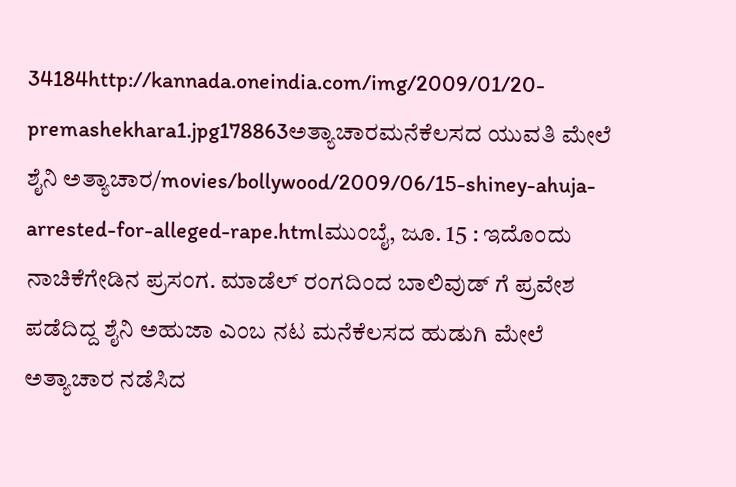34184http://kannada.oneindia.com/img/2009/01/20-premashekhara1.jpg178863ಅತ್ಯಾಚಾರಮನೆಕೆಲಸದ ಯುವತಿ ಮೇಲೆ ಶೈನಿ ಅತ್ಯಾಚಾರ/movies/bollywood/2009/06/15-shiney-ahuja-arrested-for-alleged-rape.htmlಮುಂಬೈ, ಜೂ. 15 : ಇದೊಂದು ನಾಚಿಕೆಗೇಡಿನ ಪ್ರಸಂಗ. ಮಾಡೆಲ್ ರಂಗದಿಂದ ಬಾಲಿವುಡ್ ಗೆ ಪ್ರವೇಶ ಪಡೆದಿದ್ದ ಶೈನಿ ಅಹುಜಾ ಎಂಬ ನಟ ಮನೆಕೆಲಸದ ಹುಡುಗಿ ಮೇಲೆ ಅತ್ಯಾಚಾರ ನಡೆಸಿದ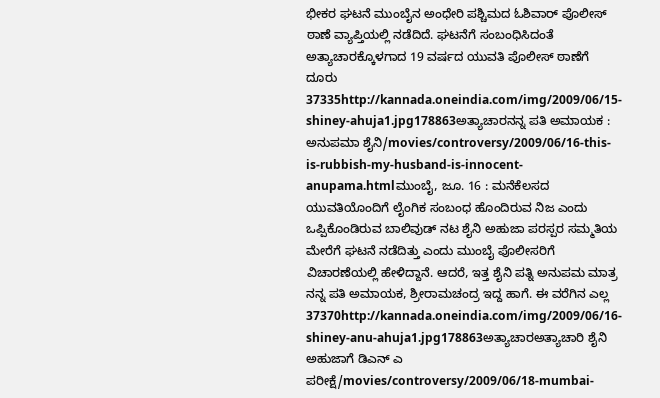ಭೀಕರ ಘಟನೆ ಮುಂಬೈನ ಅಂಧೇರಿ ಪಶ್ಚಿಮದ ಓಶಿವಾರ್ ಪೊಲೀಸ್ ಠಾಣೆ ವ್ಯಾಪ್ತಿಯಲ್ಲಿ ನಡೆದಿದೆ. ಘಟನೆಗೆ ಸಂಬಂಧಿಸಿದಂತೆ ಅತ್ಯಾಚಾರಕ್ಕೊಳಗಾದ 19 ವರ್ಷದ ಯುವತಿ ಪೊಲೀಸ್ ಠಾಣೆಗೆ ದೂರು 37335http://kannada.oneindia.com/img/2009/06/15-shiney-ahuja1.jpg178863ಅತ್ಯಾಚಾರನನ್ನ ಪತಿ ಅಮಾಯಕ : ಅನುಪಮಾ ಶೈನಿ/movies/controversy/2009/06/16-this-is-rubbish-my-husband-is-innocent-anupama.htmlಮುಂಬೈ, ಜೂ. 16 : ಮನೆಕೆಲಸದ ಯುವತಿಯೊಂದಿಗೆ ಲೈಂಗಿಕ ಸಂಬಂಧ ಹೊಂದಿರುವ ನಿಜ ಎಂದು ಒಪ್ಪಿಕೊಂಡಿರುವ ಬಾಲಿವುಡ್ ನಟ ಶೈನಿ ಅಹುಜಾ ಪರಸ್ಪರ ಸಮ್ಮತಿಯ ಮೇರೆಗೆ ಘಟನೆ ನಡೆದಿತ್ತು ಎಂದು ಮುಂಬೈ ಪೊಲೀಸರಿಗೆ ವಿಚಾರಣೆಯಲ್ಲಿ ಹೇಳಿದ್ದಾನೆ. ಆದರೆ, ಇತ್ತ ಶೈನಿ ಪತ್ನಿ ಅನುಪಮ ಮಾತ್ರ ನನ್ನ ಪತಿ ಅಮಾಯಕ, ಶ್ರೀರಾಮಚಂದ್ರ ಇದ್ದ ಹಾಗೆ. ಈ ವರೆಗಿನ ಎಲ್ಲ 37370http://kannada.oneindia.com/img/2009/06/16-shiney-anu-ahuja1.jpg178863ಅತ್ಯಾಚಾರಅತ್ಯಾಚಾರಿ ಶೈನಿ ಅಹುಜಾಗೆ ಡಿಎನ್ ಎ ಪರೀಕ್ಷೆ/movies/controversy/2009/06/18-mumbai-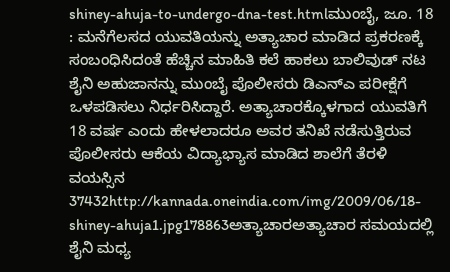shiney-ahuja-to-undergo-dna-test.htmlಮುಂಬೈ, ಜೂ. 18 : ಮನೆಗೆಲಸದ ಯುವತಿಯನ್ನು ಅತ್ಯಾಚಾರ ಮಾಡಿದ ಪ್ರಕರಣಕ್ಕೆ ಸಂಬಂಧಿಸಿದಂತೆ ಹೆಚ್ಚಿನ ಮಾಹಿತಿ ಕಲೆ ಹಾಕಲು ಬಾಲಿವುಡ್ ನಟ ಶೈನಿ ಅಹುಜಾನನ್ನು ಮುಂಬೈ ಪೊಲೀಸರು ಡಿಎನ್ಎ ಪರೀಕ್ಷೆಗೆ ಒಳಪಡಿಸಲು ನಿರ್ಧರಿಸಿದ್ದಾರೆ. ಅತ್ಯಾಚಾರಕ್ಕೊಳಗಾದ ಯುವತಿಗೆ 18 ವರ್ಷ ಎಂದು ಹೇಳಲಾದರೂ ಅವರ ತನಿಖೆ ನಡೆಸುತ್ತಿರುವ ಪೊಲೀಸರು ಆಕೆಯ ವಿದ್ಯಾಭ್ಯಾಸ ಮಾಡಿದ ಶಾಲೆಗೆ ತೆರಳಿ ವಯಸ್ಸಿನ 37432http://kannada.oneindia.com/img/2009/06/18-shiney-ahuja1.jpg178863ಅತ್ಯಾಚಾರಅತ್ಯಾಚಾರ ಸಮಯದಲ್ಲಿ ಶೈನಿ ಮಧ್ಯ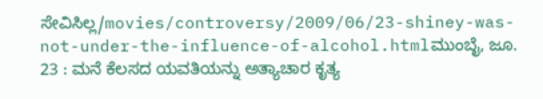ಸೇವಿಸಿಲ್ಲ/movies/controversy/2009/06/23-shiney-was-not-under-the-influence-of-alcohol.htmlಮುಂಬೈ, ಜೂ. 23 : ಮನೆ ಕೆಲಸದ ಯವತಿಯನ್ನು ಅತ್ಯಾಚಾರ ಕೃತ್ಯ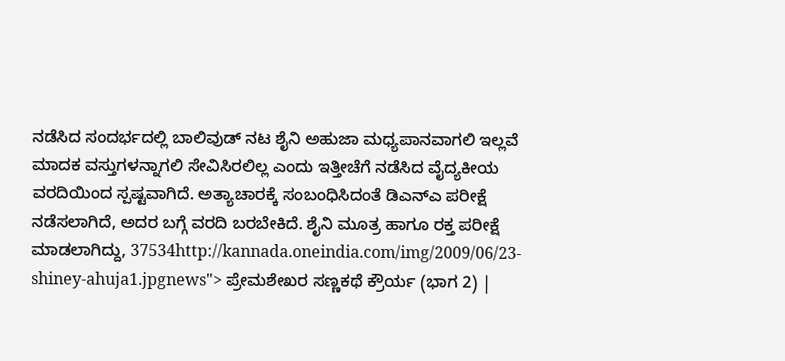ನಡೆಸಿದ ಸಂದರ್ಭದಲ್ಲಿ ಬಾಲಿವುಡ್ ನಟ ಶೈನಿ ಅಹುಜಾ ಮಧ್ಯಪಾನವಾಗಲಿ ಇಲ್ಲವೆ ಮಾದಕ ವಸ್ತುಗಳನ್ನಾಗಲಿ ಸೇವಿಸಿರಲಿಲ್ಲ ಎಂದು ಇತ್ತೀಚೆಗೆ ನಡೆಸಿದ ವೈದ್ಯಕೀಯ ವರದಿಯಿಂದ ಸ್ಪಷ್ಟವಾಗಿದೆ. ಅತ್ಯಾಚಾರಕ್ಕೆ ಸಂಬಂಧಿಸಿದಂತೆ ಡಿಎನ್ಎ ಪರೀಕ್ಷೆ ನಡೆಸಲಾಗಿದೆ, ಅದರ ಬಗ್ಗೆ ವರದಿ ಬರಬೇಕಿದೆ. ಶೈನಿ ಮೂತ್ರ ಹಾಗೂ ರಕ್ತ ಪರೀಕ್ಷೆ ಮಾಡಲಾಗಿದ್ದು, 37534http://kannada.oneindia.com/img/2009/06/23-shiney-ahuja1.jpgnews"> ಪ್ರೇಮಶೇಖರ ಸಣ್ಣಕಥೆ ಕ್ರೌರ್ಯ (ಭಾಗ 2) |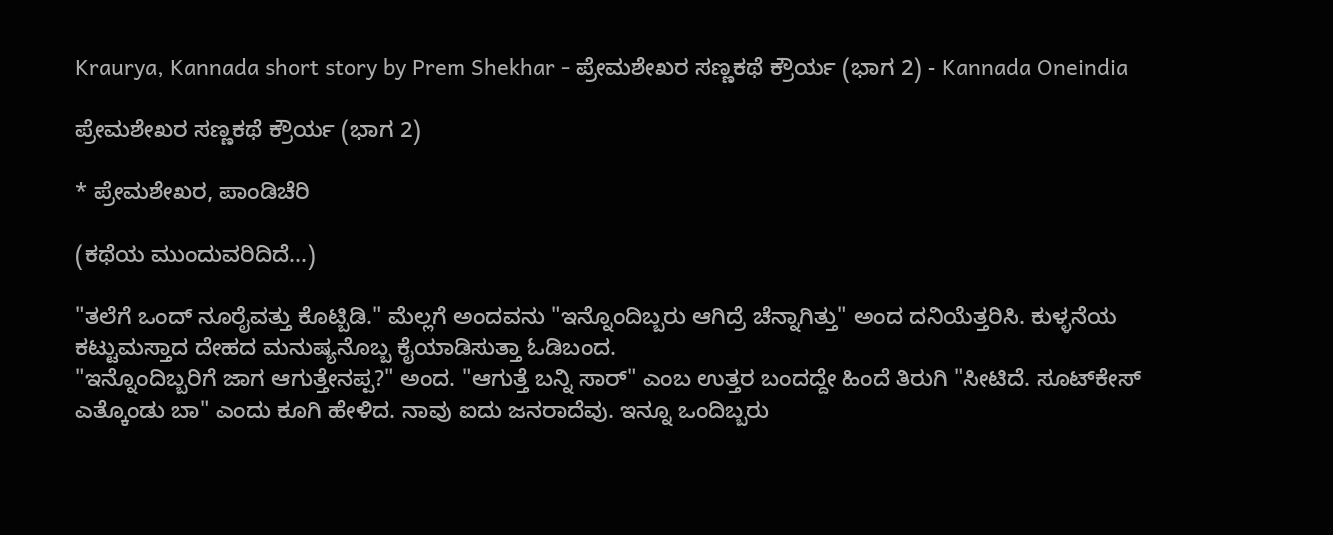Kraurya, Kannada short story by Prem Shekhar - ಪ್ರೇಮಶೇಖರ ಸಣ್ಣಕಥೆ ಕ್ರೌರ್ಯ (ಭಾಗ 2) - Kannada Oneindia

ಪ್ರೇಮಶೇಖರ ಸಣ್ಣಕಥೆ ಕ್ರೌರ್ಯ (ಭಾಗ 2)

* ಪ್ರೇಮಶೇಖರ, ಪಾಂಡಿಚೆರಿ

(ಕಥೆಯ ಮುಂದುವರಿದಿದೆ...)

"ತಲೆಗೆ ಒಂದ್ ನೂರೈವತ್ತು ಕೊಟ್ಬಿಡಿ." ಮೆಲ್ಲಗೆ ಅಂದವನು "ಇನ್ನೊಂದಿಬ್ಬರು ಆಗಿದ್ರೆ ಚೆನ್ನಾಗಿತ್ತು" ಅಂದ ದನಿಯೆತ್ತರಿಸಿ. ಕುಳ್ಳನೆಯ ಕಟ್ಟುಮಸ್ತಾದ ದೇಹದ ಮನುಷ್ಯನೊಬ್ಬ ಕೈಯಾಡಿಸುತ್ತಾ ಓಡಿಬಂದ.
"ಇನ್ನೊಂದಿಬ್ಬರಿಗೆ ಜಾಗ ಆಗುತ್ತೇನಪ್ಪ?" ಅಂದ. "ಆಗುತ್ತೆ ಬನ್ನಿ ಸಾರ್" ಎಂಬ ಉತ್ತರ ಬಂದದ್ದೇ ಹಿಂದೆ ತಿರುಗಿ "ಸೀಟಿದೆ. ಸೂಟ್‌ಕೇಸ್ ಎತ್ಕೊಂಡು ಬಾ" ಎಂದು ಕೂಗಿ ಹೇಳಿದ. ನಾವು ಐದು ಜನರಾದೆವು. ಇನ್ನೂ ಒಂದಿಬ್ಬರು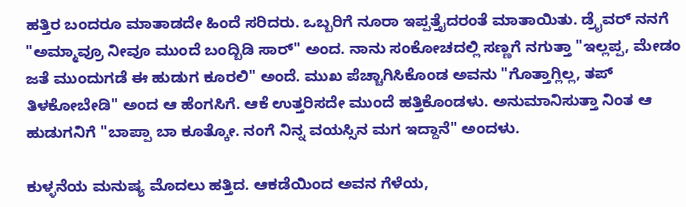ಹತ್ತಿರ ಬಂದರೂ ಮಾತಾಡದೇ ಹಿಂದೆ ಸರಿದರು. ಒಬ್ಬರಿಗೆ ನೂರಾ ಇಪ್ಪತ್ತೈದರಂತೆ ಮಾತಾಯಿತು. ಡ್ರೈವರ್ ನನಗೆ "ಅಮ್ಮಾವ್ರೂ ನೀವೂ ಮುಂದೆ ಬಂದ್ಬಿಡಿ ಸಾರ್" ಅಂದ. ನಾನು ಸಂಕೋಚದಲ್ಲಿ ಸಣ್ಣಗೆ ನಗುತ್ತಾ "ಇಲ್ಲಪ್ಪ, ಮೇಡಂ ಜತೆ ಮುಂದುಗಡೆ ಈ ಹುಡುಗ ಕೂರಲಿ" ಅಂದೆ. ಮುಖ ಪೆಚ್ಚಾಗಿಸಿಕೊಂಡ ಅವನು "ಗೊತ್ತಾಗ್ಲಿಲ್ಲ, ತಪ್ ತಿಳಕೋಬೇಡಿ" ಅಂದ ಆ ಹೆಂಗಸಿಗೆ. ಆಕೆ ಉತ್ತರಿಸದೇ ಮುಂದೆ ಹತ್ತಿಕೊಂಡಳು. ಅನುಮಾನಿಸುತ್ತಾ ನಿಂತ ಆ ಹುಡುಗನಿಗೆ "ಬಾಪ್ಪಾ ಬಾ ಕೂತ್ಕೋ. ನಂಗೆ ನಿನ್ನ ವಯಸ್ಸಿನ ಮಗ ಇದ್ದಾನೆ" ಅಂದಳು.

ಕುಳ್ಳನೆಯ ಮನುಷ್ಯ ಮೊದಲು ಹತ್ತಿದ. ಆಕಡೆಯಿಂದ ಅವನ ಗೆಳೆಯ,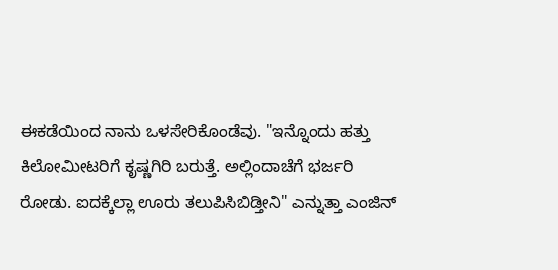ಈಕಡೆಯಿಂದ ನಾನು ಒಳಸೇರಿಕೊಂಡೆವು. "ಇನ್ನೊಂದು ಹತ್ತು ಕಿಲೋಮೀಟರಿಗೆ ಕೃಷ್ಣಗಿರಿ ಬರುತ್ತೆ. ಅಲ್ಲಿಂದಾಚೆಗೆ ಭರ್ಜರಿ ರೋಡು. ಐದಕ್ಕೆಲ್ಲಾ ಊರು ತಲುಪಿಸಿಬಿಡ್ತೀನಿ" ಎನ್ನುತ್ತಾ ಎಂಜಿನ್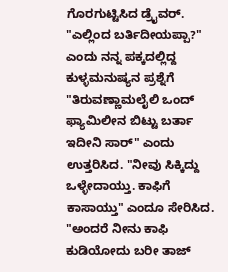ಗೊರಗುಟ್ಟಿಸಿದ ಡ್ರೈವರ್. "ಎಲ್ಲಿಂದ ಬರ್ತಿದೀಯಪ್ಪಾ?" ಎಂದು ನನ್ನ ಪಕ್ಕದಲ್ಲಿದ್ದ ಕುಳ್ಳಮನುಷ್ಯನ ಪ್ರಶ್ನೆಗೆ "ತಿರುವಣ್ಣಾಮಲೈಲಿ ಒಂದ್ ಫ್ಯಾಮಿಲೀನ ಬಿಟ್ಟು ಬರ್ತಾ ಇದೀನಿ ಸಾರ್" ಎಂದು ಉತ್ತರಿಸಿದ. "ನೀವು ಸಿಕ್ಕಿದ್ದು ಒಳ್ಳೇದಾಯ್ತು. ಕಾಫಿಗೆ ಕಾಸಾಯ್ತು" ಎಂದೂ ಸೇರಿಸಿದ. "ಅಂದರೆ ನೀನು ಕಾಫಿ ಕುಡಿಯೋದು ಬರೀ ತಾಜ್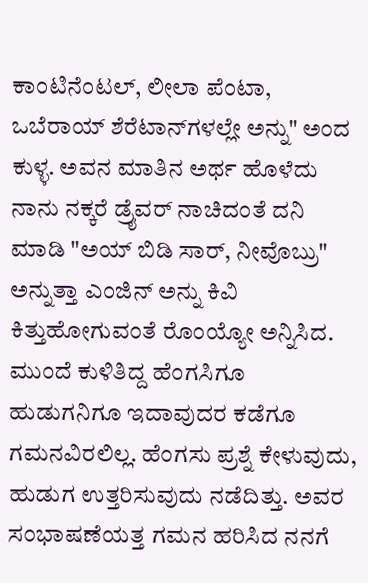ಕಾಂಟಿನೆಂಟಲ್, ಲೀಲಾ ಪೆಂಟಾ, ಒಬೆರಾಯ್ ಶೆರೆಟಾನ್‌ಗಳಲ್ಲೇ ಅನ್ನು" ಅಂದ ಕುಳ್ಳ. ಅವನ ಮಾತಿನ ಅರ್ಥ ಹೊಳೆದು ನಾನು ನಕ್ಕರೆ ಡ್ರೈವರ್ ನಾಚಿದಂತೆ ದನಿ ಮಾಡಿ "ಅಯ್ ಬಿಡಿ ಸಾರ್, ನೀವೊಬ್ರು" ಅನ್ನುತ್ತಾ ಎಂಜಿನ್ ಅನ್ನು ಕಿವಿ ಕಿತ್ತುಹೋಗುವಂತೆ ರೊಂಯ್ಯೋ ಅನ್ನಿಸಿದ. ಮುಂದೆ ಕುಳಿತಿದ್ದ ಹೆಂಗಸಿಗೂ ಹುಡುಗನಿಗೂ ಇದಾವುದರ ಕಡೆಗೂ ಗಮನವಿರಲಿಲ್ಲ. ಹೆಂಗಸು ಪ್ರಶ್ನೆ ಕೇಳುವುದು, ಹುಡುಗ ಉತ್ತರಿಸುವುದು ನಡೆದಿತ್ತು. ಅವರ ಸಂಭಾಷಣೆಯತ್ತ ಗಮನ ಹರಿಸಿದ ನನಗೆ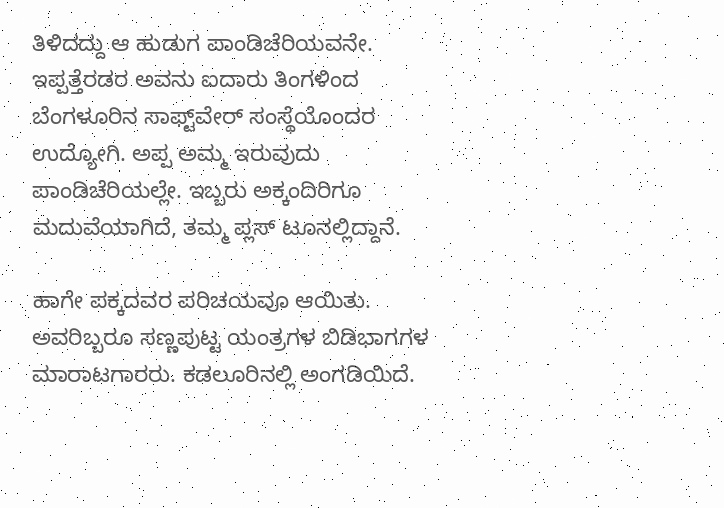ತಿಳಿದದ್ದು ಆ ಹುಡುಗ ಪಾಂಡಿಚೆರಿಯವನೇ. ಇಪ್ಪತ್ತೆರಡರ ಅವನು ಐದಾರು ತಿಂಗಳಿಂದ ಬೆಂಗಳೂರಿನ ಸಾಫ್ಟ್‌ವೇರ್ ಸಂಸ್ಥೆಯೊಂದರ ಉದ್ಯೋಗಿ. ಅಪ್ಪ ಅಮ್ಮ ಇರುವುದು ಪಾಂಡಿಚೆರಿಯಲ್ಲೇ. ಇಬ್ಬರು ಅಕ್ಕಂದಿರಿಗೂ ಮದುವೆಯಾಗಿದೆ, ತಮ್ಮ ಪ್ಲಸ್ ಟೂನಲ್ಲಿದ್ದಾನೆ.

ಹಾಗೇ ಪಕ್ಕದವರ ಪರಿಚಯವೂ ಆಯಿತು. ಅವರಿಬ್ಬರೂ ಸಣ್ಣಪುಟ್ಟ ಯಂತ್ರಗಳ ಬಿಡಿಭಾಗಗಳ ಮಾರಾಟಗಾರರು. ಕಡಲೂರಿನಲ್ಲಿ ಅಂಗಡಿಯಿದೆ.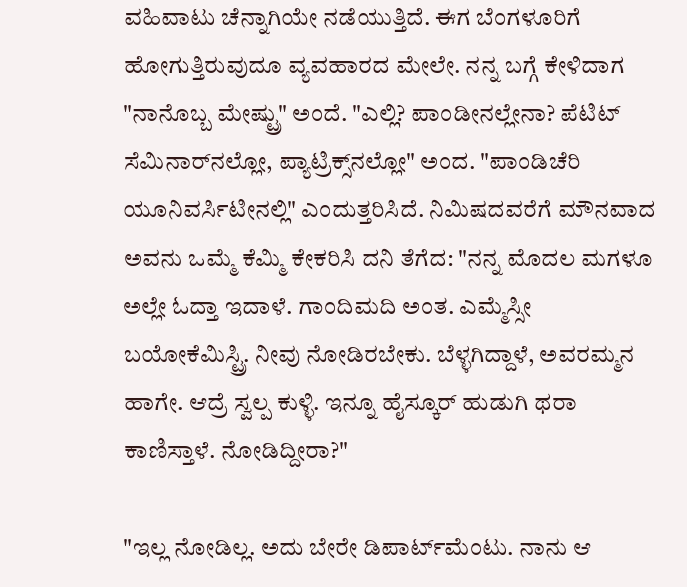ವಹಿವಾಟು ಚೆನ್ನಾಗಿಯೇ ನಡೆಯುತ್ತಿದೆ. ಈಗ ಬೆಂಗಳೂರಿಗೆ ಹೋಗುತ್ತಿರುವುದೂ ವ್ಯವಹಾರದ ಮೇಲೇ. ನನ್ನ ಬಗ್ಗೆ ಕೇಳಿದಾಗ "ನಾನೊಬ್ಬ ಮೇಷ್ಟ್ರು" ಅಂದೆ. "ಎಲ್ಲಿ? ಪಾಂಡೀನಲ್ಲೇನಾ? ಪೆಟಿಟ್ ಸೆಮಿನಾರ್‌ನಲ್ಲೋ, ಪ್ಯಾಟ್ರಿಕ್ಸ್‌ನಲ್ಲೋ" ಅಂದ. "ಪಾಂಡಿಚೆರಿ ಯೂನಿವರ್ಸಿಟೀನಲ್ಲಿ" ಎಂದುತ್ತರಿಸಿದೆ. ನಿಮಿಷದವರೆಗೆ ಮೌನವಾದ ಅವನು ಒಮ್ಮೆ ಕೆಮ್ಮಿ ಕೇಕರಿಸಿ ದನಿ ತೆಗೆದ: "ನನ್ನ ಮೊದಲ ಮಗಳೂ ಅಲ್ಲೇ ಓದ್ತಾ ಇದಾಳೆ. ಗಾಂದಿಮದಿ ಅಂತ. ಎಮ್ಮೆಸ್ಸೀ ಬಯೋಕೆಮಿಸ್ಟ್ರಿ. ನೀವು ನೋಡಿರಬೇಕು. ಬೆಳ್ಳಗಿದ್ದಾಳೆ, ಅವರಮ್ಮನ ಹಾಗೇ. ಆದ್ರೆ ಸ್ವಲ್ಪ ಕುಳ್ಳಿ. ಇನ್ನೂ ಹೈಸ್ಕೂರ್ ಹುಡುಗಿ ಥರಾ ಕಾಣಿಸ್ತಾಳೆ. ನೋಡಿದ್ದೀರಾ?"

"ಇಲ್ಲ ನೋಡಿಲ್ಲ. ಅದು ಬೇರೇ ಡಿಪಾರ್ಟ್‌ಮೆಂಟು. ನಾನು ಆ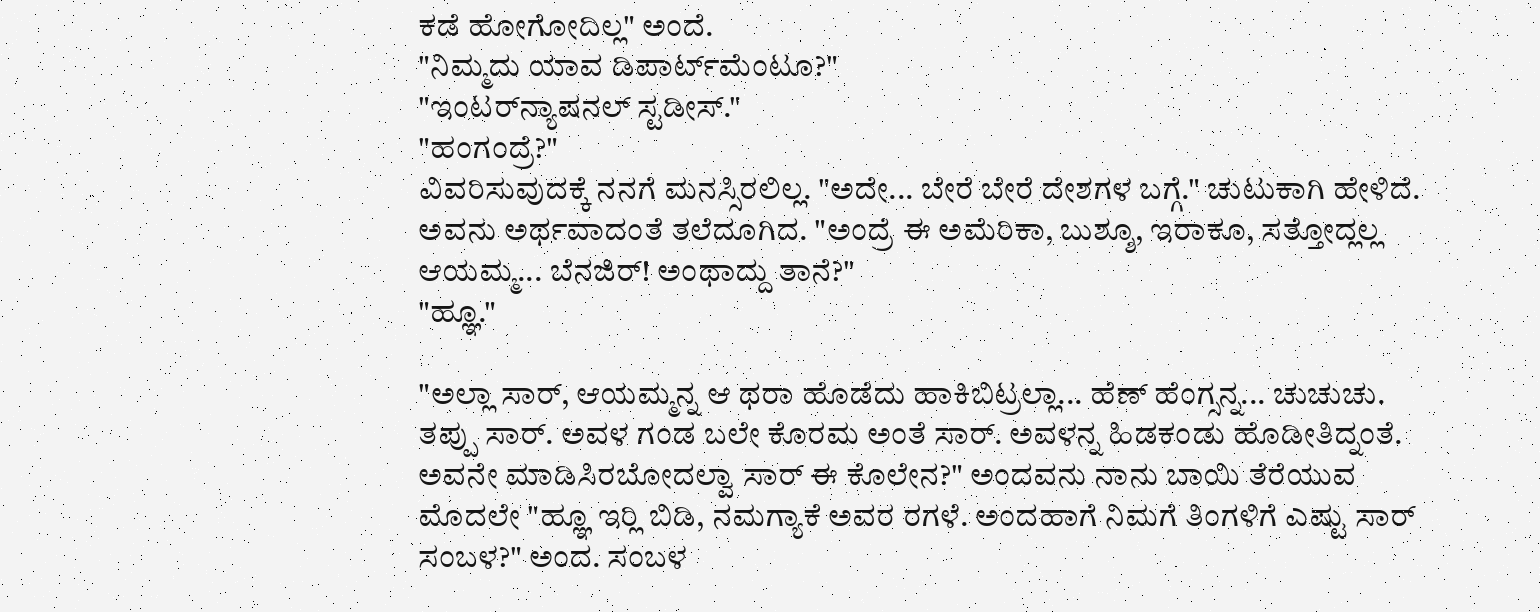ಕಡೆ ಹೋಗೋದಿಲ್ಲ" ಅಂದೆ.
"ನಿಮ್ಮದು ಯಾವ ಡಿಪಾರ್ಟ್‌ಮೆಂಟೂ?"
"ಇಂಟರ್‌ನ್ಯಾಷನಲ್ ಸ್ಟಡೀಸ್."
"ಹಂಗಂದ್ರೆ?"
ವಿವರಿಸುವುದಕ್ಕೆ ನನಗೆ ಮನಸ್ಸಿರಲಿಲ್ಲ. "ಅದೇ... ಬೇರೆ ಬೇರೆ ದೇಶಗಳ ಬಗ್ಗೆ." ಚುಟುಕಾಗಿ ಹೇಳಿದೆ.
ಅವನು ಅರ್ಥವಾದಂತೆ ತಲೆದೂಗಿದ. "ಅಂದ್ರೆ ಈ ಅಮೆರಿಕಾ, ಬುಶ್ಶೂ, ಇರಾಕೂ, ಸತ್ತೋದ್ಲಲ್ಲ ಆಯಮ್ಮ... ಬೆನಜಿರ್! ಅಂಥಾದ್ದು ತಾನೆ?"
"ಹ್ಞೂ."

"ಅಲ್ಲಾ ಸಾರ್, ಆಯಮ್ಮನ್ನ ಆ ಥರಾ ಹೊಡೆದು ಹಾಕಿಬಿಟ್ರಲ್ಲಾ... ಹೆಣ್ ಹೆಂಗ್ಸನ್ನ... ಚುಚುಚು. ತಪ್ಪು ಸಾರ್. ಅವಳ ಗಂಡ ಬಲೇ ಕೊರಮ ಅಂತೆ ಸಾರ್. ಅವಳನ್ನ ಹಿಡಕಂಡು ಹೊಡೀತಿದ್ನಂತೆ. ಅವನೇ ಮಾಡಿಸಿರಬೋದಲ್ವಾ ಸಾರ್ ಈ ಕೊಲೇನ?" ಅಂದವನು ನಾನು ಬಾಯಿ ತೆರೆಯುವ ಮೊದಲೇ "ಹ್ಞೂ ಇರ್‍ಲಿ ಬಿಡಿ, ನಮಗ್ಯಾಕೆ ಅವರ ರಗಳೆ. ಅಂದಹಾಗೆ ನಿಮಗೆ ತಿಂಗಳಿಗೆ ಎಷ್ಟು ಸಾರ್ ಸಂಬಳ?" ಅಂದ. ಸಂಬಳ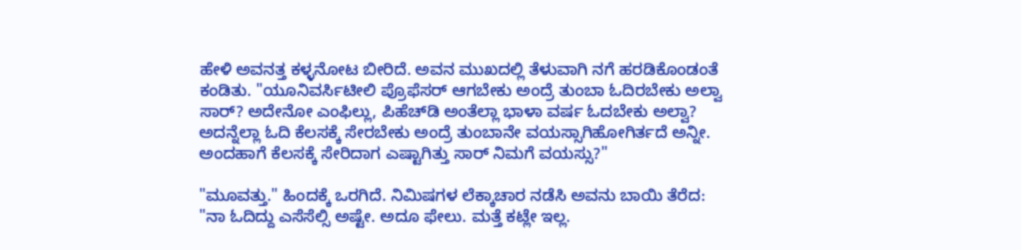ಹೇಳಿ ಅವನತ್ತ ಕಳ್ಳನೋಟ ಬೀರಿದೆ. ಅವನ ಮುಖದಲ್ಲಿ ತೆಳುವಾಗಿ ನಗೆ ಹರಡಿಕೊಂಡಂತೆ ಕಂಡಿತು. "ಯೂನಿವರ್ಸಿಟೀಲಿ ಪ್ರೊಫೆಸರ್ ಆಗಬೇಕು ಅಂದ್ರೆ ತುಂಬಾ ಓದಿರಬೇಕು ಅಲ್ವಾ ಸಾರ್? ಅದೇನೋ ಎಂಫಿಲ್ಲು, ಪಿಹೆಚ್‌ಡಿ ಅಂತೆಲ್ಲಾ ಭಾಳಾ ವರ್ಷ ಓದಬೇಕು ಅಲ್ವಾ? ಅದನ್ನೆಲ್ಲಾ ಓದಿ ಕೆಲಸಕ್ಕೆ ಸೇರಬೇಕು ಅಂದ್ರೆ ತುಂಬಾನೇ ವಯಸ್ಸಾಗಿಹೋಗಿರ್ತದೆ ಅನ್ನೀ. ಅಂದಹಾಗೆ ಕೆಲಸಕ್ಕೆ ಸೇರಿದಾಗ ಎಷ್ಟಾಗಿತ್ತು ಸಾರ್ ನಿಮಗೆ ವಯಸ್ಸು?"

"ಮೂವತ್ತು." ಹಿಂದಕ್ಕೆ ಒರಗಿದೆ. ನಿಮಿಷಗಳ ಲೆಕ್ಕಾಚಾರ ನಡೆಸಿ ಅವನು ಬಾಯಿ ತೆರೆದ: "ನಾ ಓದಿದ್ದು ಎಸೆಸೆಲ್ಸಿ ಅಷ್ಟೇ. ಅದೂ ಫೇಲು. ಮತ್ತೆ ಕಟ್ಲೇ ಇಲ್ಲ.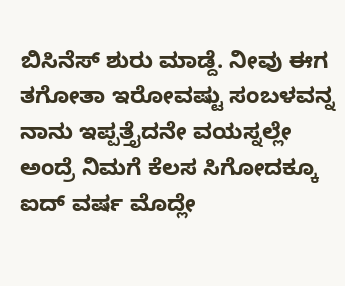ಬಿಸಿನೆಸ್ ಶುರು ಮಾಡ್ದೆ. ನೀವು ಈಗ ತಗೋತಾ ಇರೋವಷ್ಟು ಸಂಬಳವನ್ನ ನಾನು ಇಪ್ಪತ್ತೈದನೇ ವಯಸ್ನಲ್ಲೇ ಅಂದ್ರೆ ನಿಮಗೆ ಕೆಲಸ ಸಿಗೋದಕ್ಕೂ ಐದ್ ವರ್ಷ ಮೊದ್ಲೇ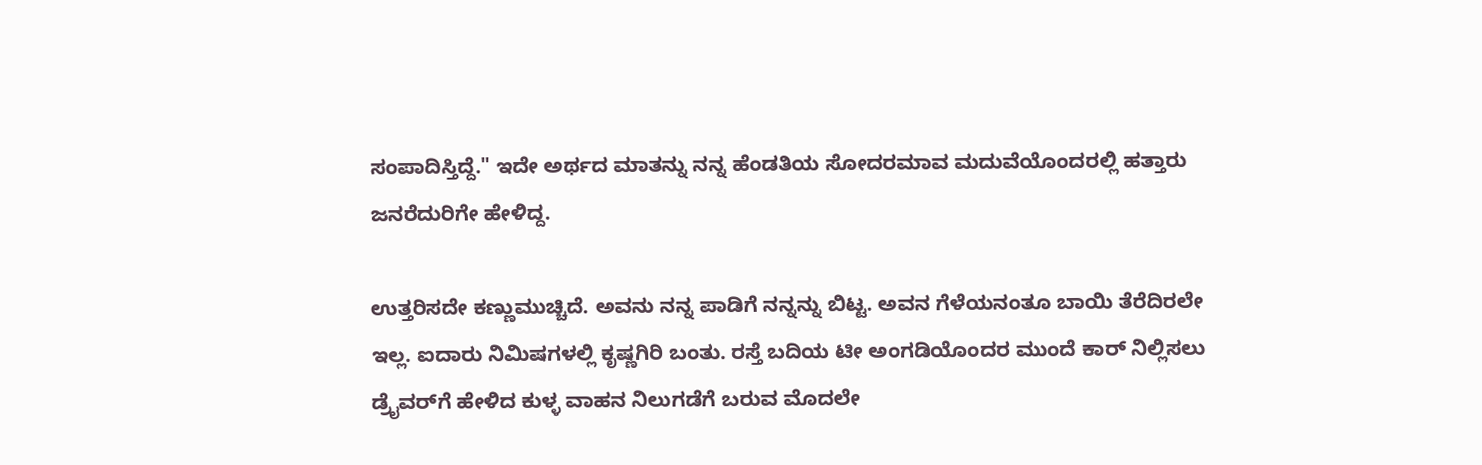ಸಂಪಾದಿಸ್ತಿದ್ದೆ." ಇದೇ ಅರ್ಥದ ಮಾತನ್ನು ನನ್ನ ಹೆಂಡತಿಯ ಸೋದರಮಾವ ಮದುವೆಯೊಂದರಲ್ಲಿ ಹತ್ತಾರು ಜನರೆದುರಿಗೇ ಹೇಳಿದ್ದ.

ಉತ್ತರಿಸದೇ ಕಣ್ಣುಮುಚ್ಚಿದೆ. ಅವನು ನನ್ನ ಪಾಡಿಗೆ ನನ್ನನ್ನು ಬಿಟ್ಟ. ಅವನ ಗೆಳೆಯನಂತೂ ಬಾಯಿ ತೆರೆದಿರಲೇ ಇಲ್ಲ. ಐದಾರು ನಿಮಿಷಗಳಲ್ಲಿ ಕೃಷ್ಣಗಿರಿ ಬಂತು. ರಸ್ತೆ ಬದಿಯ ಟೀ ಅಂಗಡಿಯೊಂದರ ಮುಂದೆ ಕಾರ್ ನಿಲ್ಲಿಸಲು ಡ್ರೈವರ್‌ಗೆ ಹೇಳಿದ ಕುಳ್ಳ ವಾಹನ ನಿಲುಗಡೆಗೆ ಬರುವ ಮೊದಲೇ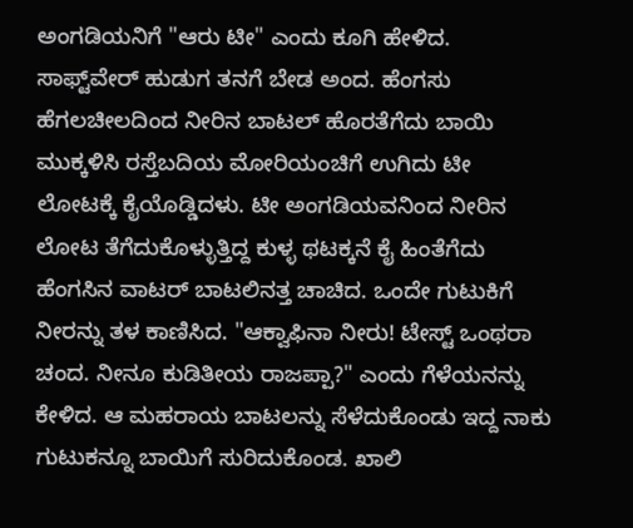ಅಂಗಡಿಯನಿಗೆ "ಆರು ಟೀ" ಎಂದು ಕೂಗಿ ಹೇಳಿದ. ಸಾಫ್ಟ್‌ವೇರ್ ಹುಡುಗ ತನಗೆ ಬೇಡ ಅಂದ. ಹೆಂಗಸು ಹೆಗಲಚೀಲದಿಂದ ನೀರಿನ ಬಾಟಲ್ ಹೊರತೆಗೆದು ಬಾಯಿ ಮುಕ್ಕಳಿಸಿ ರಸ್ತೆಬದಿಯ ಮೋರಿಯಂಚಿಗೆ ಉಗಿದು ಟೀ ಲೋಟಕ್ಕೆ ಕೈಯೊಡ್ಡಿದಳು. ಟೀ ಅಂಗಡಿಯವನಿಂದ ನೀರಿನ ಲೋಟ ತೆಗೆದುಕೊಳ್ಳುತ್ತಿದ್ದ ಕುಳ್ಳ ಥಟಕ್ಕನೆ ಕೈ ಹಿಂತೆಗೆದು ಹೆಂಗಸಿನ ವಾಟರ್ ಬಾಟಲಿನತ್ತ ಚಾಚಿದ. ಒಂದೇ ಗುಟುಕಿಗೆ ನೀರನ್ನು ತಳ ಕಾಣಿಸಿದ. "ಆಕ್ವಾಫಿನಾ ನೀರು! ಟೇಸ್ಟ್ ಒಂಥರಾ ಚಂದ. ನೀನೂ ಕುಡಿತೀಯ ರಾಜಪ್ಪಾ?" ಎಂದು ಗೆಳೆಯನನ್ನು ಕೇಳಿದ. ಆ ಮಹರಾಯ ಬಾಟಲನ್ನು ಸೆಳೆದುಕೊಂಡು ಇದ್ದ ನಾಕು ಗುಟುಕನ್ನೂ ಬಾಯಿಗೆ ಸುರಿದುಕೊಂಡ. ಖಾಲಿ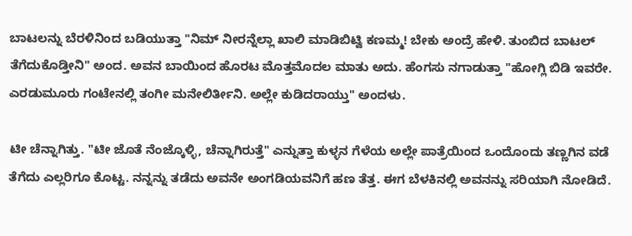ಬಾಟಲನ್ನು ಬೆರಳಿನಿಂದ ಬಡಿಯುತ್ತಾ "ನಿಮ್ ನೀರನ್ನೆಲ್ಲಾ ಖಾಲಿ ಮಾಡಿಬಿಟ್ವಿ ಕಣಮ್ಮ! ಬೇಕು ಅಂದ್ರೆ ಹೇಳಿ. ತುಂಬಿದ ಬಾಟಲ್ ತೆಗೆದುಕೊಡ್ತೀನಿ" ಅಂದ. ಅವನ ಬಾಯಿಂದ ಹೊರಟ ಮೊತ್ತಮೊದಲ ಮಾತು ಅದು. ಹೆಂಗಸು ನಗಾಡುತ್ತಾ "ಹೋಗ್ಲಿ ಬಿಡಿ ಇವರೇ. ಎರಡುಮೂರು ಗಂಟೇನಲ್ಲಿ ತಂಗೀ ಮನೇಲಿರ್ತೀನಿ. ಅಲ್ಲೇ ಕುಡಿದರಾಯ್ತು" ಅಂದಳು.

ಟೀ ಚೆನ್ನಾಗಿತ್ತು. "ಟೀ ಜೊತೆ ನೆಂಜ್ಕೊಳ್ಳಿ, ಚೆನ್ನಾಗಿರುತ್ತೆ" ಎನ್ನುತ್ತಾ ಕುಳ್ಳನ ಗೆಳೆಯ ಅಲ್ಲೇ ಪಾತ್ರೆಯಿಂದ ಒಂದೊಂದು ತಣ್ಣಗಿನ ವಡೆ ತೆಗೆದು ಎಲ್ಲರಿಗೂ ಕೊಟ್ಟ. ನನ್ನನ್ನು ತಡೆದು ಅವನೇ ಅಂಗಡಿಯವನಿಗೆ ಹಣ ತೆತ್ತ. ಈಗ ಬೆಳಕಿನಲ್ಲಿ ಅವನನ್ನು ಸರಿಯಾಗಿ ನೋಡಿದೆ.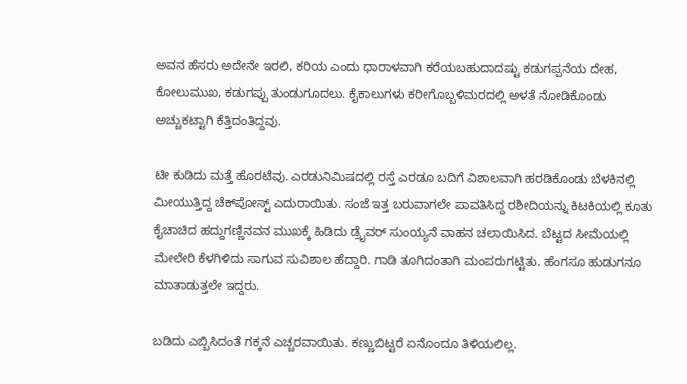ಅವನ ಹೆಸರು ಅದೇನೇ ಇರಲಿ, ಕರಿಯ ಎಂದು ಧಾರಾಳವಾಗಿ ಕರೆಯಬಹುದಾದಷ್ಟು ಕಡುಗಪ್ಪನೆಯ ದೇಹ, ಕೋಲುಮುಖ, ಕಡುಗಪ್ಪು ತುಂಡುಗೂದಲು. ಕೈಕಾಲುಗಳು ಕರೀಗೊಬ್ಬಳಿಮರದಲ್ಲಿ ಅಳತೆ ನೋಡಿಕೊಂಡು ಅಚ್ಚುಕಟ್ಟಾಗಿ ಕೆತ್ತಿದಂತಿದ್ದವು.

ಟೀ ಕುಡಿದು ಮತ್ತೆ ಹೊರಟೆವು. ಎರಡುನಿಮಿಷದಲ್ಲಿ ರಸ್ತೆ ಎರಡೂ ಬದಿಗೆ ವಿಶಾಲವಾಗಿ ಹರಡಿಕೊಂಡು ಬೆಳಕಿನಲ್ಲಿ ಮೀಯುತ್ತಿದ್ದ ಚೆಕ್‌ಪೋಸ್ಟ್ ಎದುರಾಯಿತು. ಸಂಜೆ ಇತ್ತ ಬರುವಾಗಲೇ ಪಾವತಿಸಿದ್ದ ರಶೀದಿಯನ್ನು ಕಿಟಕಿಯಲ್ಲಿ ಕೂತು ಕೈಚಾಚಿದ ಹದ್ದುಗಣ್ಣಿನವನ ಮುಖಕ್ಕೆ ಹಿಡಿದು ಡ್ರೈವರ್ ಸುಂಯ್ಯನೆ ವಾಹನ ಚಲಾಯಿಸಿದ. ಬೆಟ್ಟದ ಸೀಮೆಯಲ್ಲಿ ಮೇಲೇರಿ ಕೆಳಗಿಳಿದು ಸಾಗುವ ಸುವಿಶಾಲ ಹೆದ್ದಾರಿ. ಗಾಡಿ ತೂಗಿದಂತಾಗಿ ಮಂಪರುಗಟ್ಟಿತು. ಹೆಂಗಸೂ ಹುಡುಗನೂ ಮಾತಾಡುತ್ತಲೇ ಇದ್ದರು.

ಬಡಿದು ಎಬ್ಬಿಸಿದಂತೆ ಗಕ್ಕನೆ ಎಚ್ಚರವಾಯಿತು. ಕಣ್ಣುಬಿಟ್ಟರೆ ಏನೊಂದೂ ತಿಳಿಯಲಿಲ್ಲ.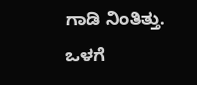ಗಾಡಿ ನಿಂತಿತ್ತು. ಒಳಗೆ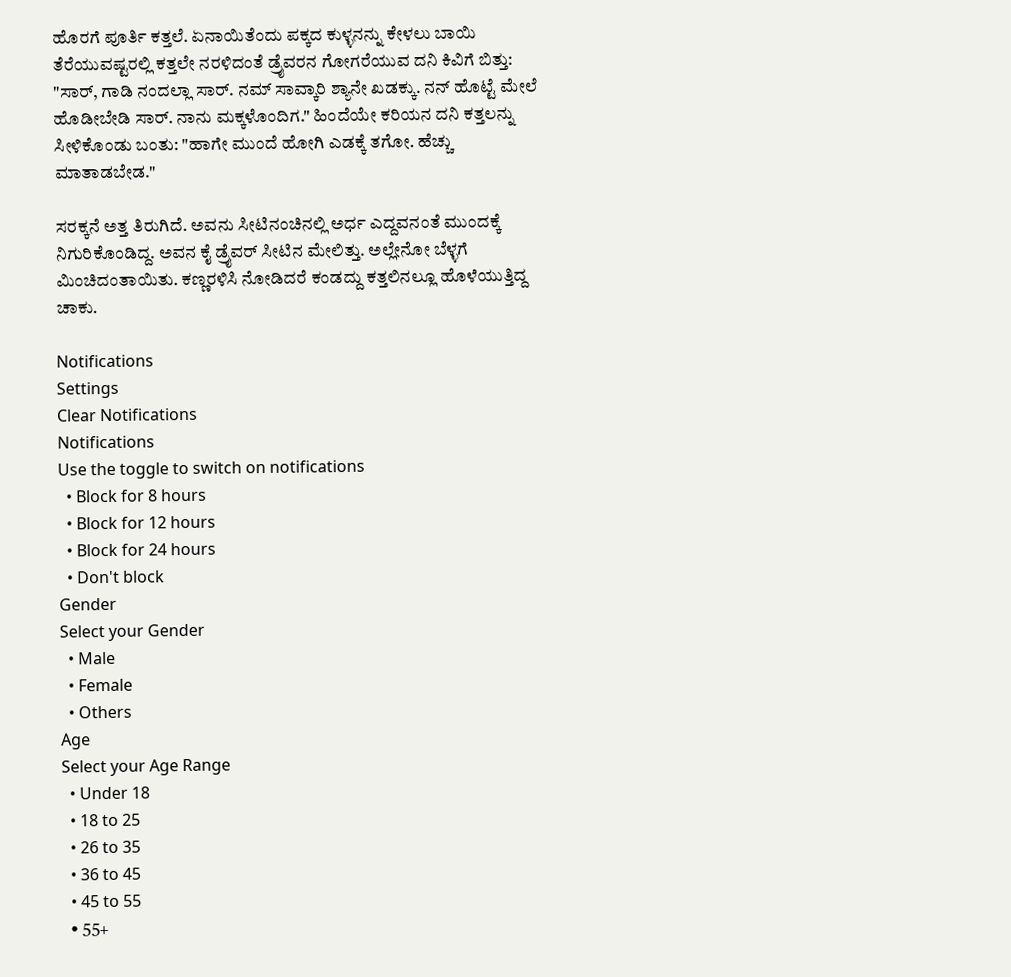ಹೊರಗೆ ಪೂರ್ತಿ ಕತ್ತಲೆ. ಏನಾಯಿತೆಂದು ಪಕ್ಕದ ಕುಳ್ಳನನ್ನು ಕೇಳಲು ಬಾಯಿ ತೆರೆಯುವಷ್ಟರಲ್ಲಿ ಕತ್ತಲೇ ನರಳಿದಂತೆ ಡ್ರೈವರನ ಗೋಗರೆಯುವ ದನಿ ಕಿವಿಗೆ ಬಿತ್ತು: "ಸಾರ್, ಗಾಡಿ ನಂದಲ್ಲಾ ಸಾರ್. ನಮ್ ಸಾವ್ಕಾರಿ ಶ್ಯಾನೇ ಖಡಕ್ಕು. ನನ್ ಹೊಟ್ಟೆ ಮೇಲೆ ಹೊಡೀಬೇಡಿ ಸಾರ್. ನಾನು ಮಕ್ಕಳೊಂದಿಗ." ಹಿಂದೆಯೇ ಕರಿಯನ ದನಿ ಕತ್ತಲನ್ನು ಸೀಳಿಕೊಂಡು ಬಂತು: "ಹಾಗೇ ಮುಂದೆ ಹೋಗಿ ಎಡಕ್ಕೆ ತಗೋ. ಹೆಚ್ಚು ಮಾತಾಡಬೇಡ."

ಸರಕ್ಕನೆ ಅತ್ತ ತಿರುಗಿದೆ. ಅವನು ಸೀಟಿನಂಚಿನಲ್ಲಿ ಅರ್ಧ ಎದ್ದವನಂತೆ ಮುಂದಕ್ಕೆ ನಿಗುರಿಕೊಂಡಿದ್ದ. ಅವನ ಕೈ ಡ್ರೈವರ್ ಸೀಟಿನ ಮೇಲಿತ್ತು. ಅಲ್ಲೇನೋ ಬೆಳ್ಳಗೆ ಮಿಂಚಿದಂತಾಯಿತು. ಕಣ್ಣರಳಿಸಿ ನೋಡಿದರೆ ಕಂಡದ್ದು ಕತ್ತಲಿನಲ್ಲೂ ಹೊಳೆಯುತ್ತಿದ್ದ ಚಾಕು.

Notifications
Settings
Clear Notifications
Notifications
Use the toggle to switch on notifications
  • Block for 8 hours
  • Block for 12 hours
  • Block for 24 hours
  • Don't block
Gender
Select your Gender
  • Male
  • Female
  • Others
Age
Select your Age Range
  • Under 18
  • 18 to 25
  • 26 to 35
  • 36 to 45
  • 45 to 55
  • 55+